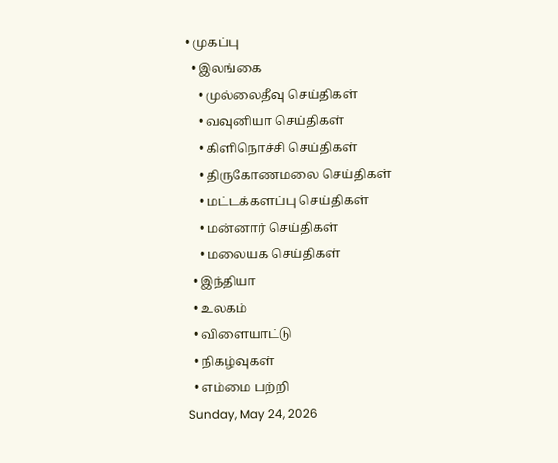• முகப்பு
  • இலங்கை
    • முல்லைதீவு செய்திகள்
    • வவுனியா செய்திகள்
    • கிளிநொச்சி செய்திகள்
    • திருகோணமலை செய்திகள்
    • மட்டக்களப்பு செய்திகள்
    • மன்னார் செய்திகள்
    • மலையக செய்திகள்
  • இந்தியா
  • உலகம்
  • விளையாட்டு
  • நிகழ்வுகள்
  • எம்மை பற்றி
Sunday, May 24, 2026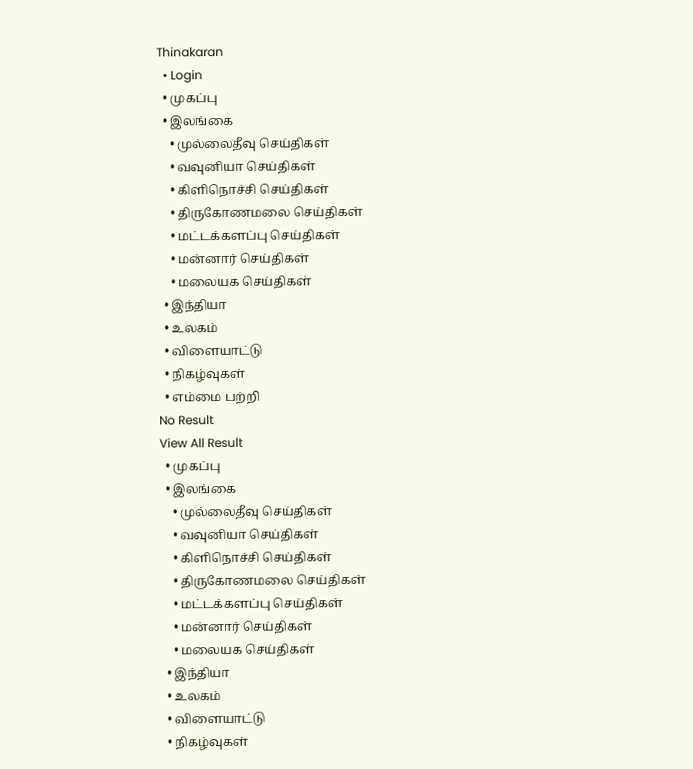Thinakaran
  • Login
  • முகப்பு
  • இலங்கை
    • முல்லைதீவு செய்திகள்
    • வவுனியா செய்திகள்
    • கிளிநொச்சி செய்திகள்
    • திருகோணமலை செய்திகள்
    • மட்டக்களப்பு செய்திகள்
    • மன்னார் செய்திகள்
    • மலையக செய்திகள்
  • இந்தியா
  • உலகம்
  • விளையாட்டு
  • நிகழ்வுகள்
  • எம்மை பற்றி
No Result
View All Result
  • முகப்பு
  • இலங்கை
    • முல்லைதீவு செய்திகள்
    • வவுனியா செய்திகள்
    • கிளிநொச்சி செய்திகள்
    • திருகோணமலை செய்திகள்
    • மட்டக்களப்பு செய்திகள்
    • மன்னார் செய்திகள்
    • மலையக செய்திகள்
  • இந்தியா
  • உலகம்
  • விளையாட்டு
  • நிகழ்வுகள்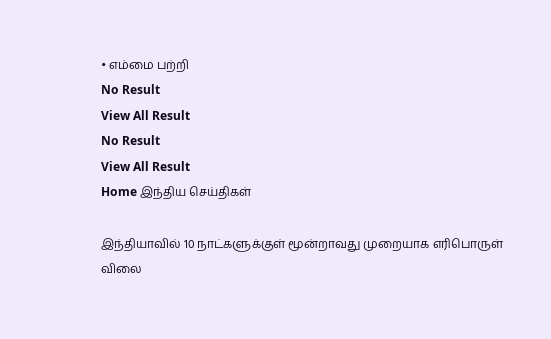• எம்மை பற்றி
No Result
View All Result
No Result
View All Result
Home இந்திய செய்திகள்

இந்தியாவில் 10 நாட்களுக்குள் மூன்றாவது முறையாக எரிபொருள் விலை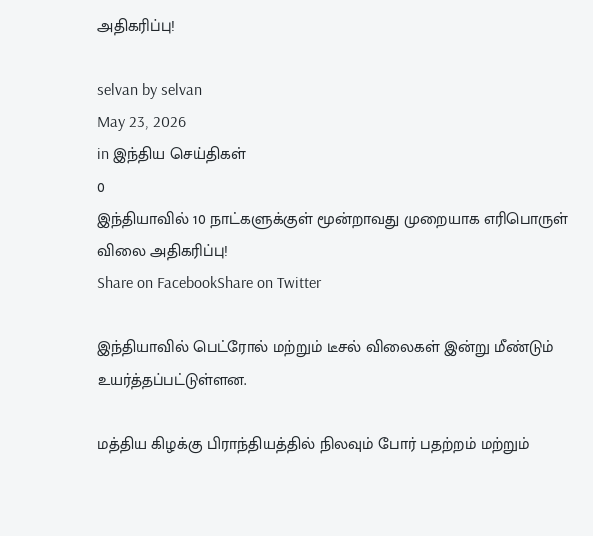அதிகரிப்பு!

selvan by selvan
May 23, 2026
in இந்திய செய்திகள்
0
இந்தியாவில் 10 நாட்களுக்குள் மூன்றாவது முறையாக எரிபொருள் விலை அதிகரிப்பு!
Share on FacebookShare on Twitter

இந்தியாவில் பெட்ரோல் மற்றும் டீசல் விலைகள் இன்று மீண்டும் உயர்த்தப்பட்டுள்ளன.

மத்திய கிழக்கு பிராந்தியத்தில் நிலவும் போர் பதற்றம் மற்றும்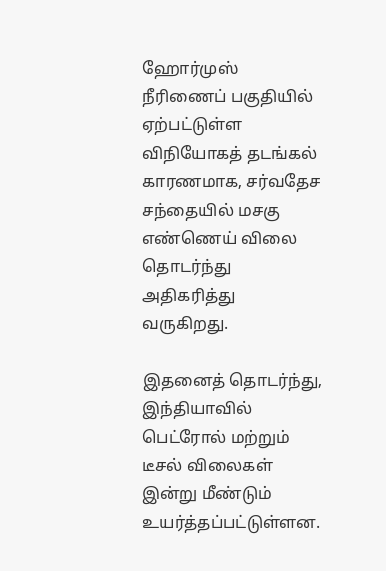ஹோர்முஸ் நீரிணைப் பகுதியில் ஏற்பட்டுள்ள விநியோகத் தடங்கல் காரணமாக, சர்வதேச சந்தையில் மசகு எண்ணெய் விலை தொடர்ந்து அதிகரித்து வருகிறது.

இதனைத் தொடர்ந்து, இந்தியாவில் பெட்ரோல் மற்றும் டீசல் விலைகள் இன்று மீண்டும் உயர்த்தப்பட்டுள்ளன.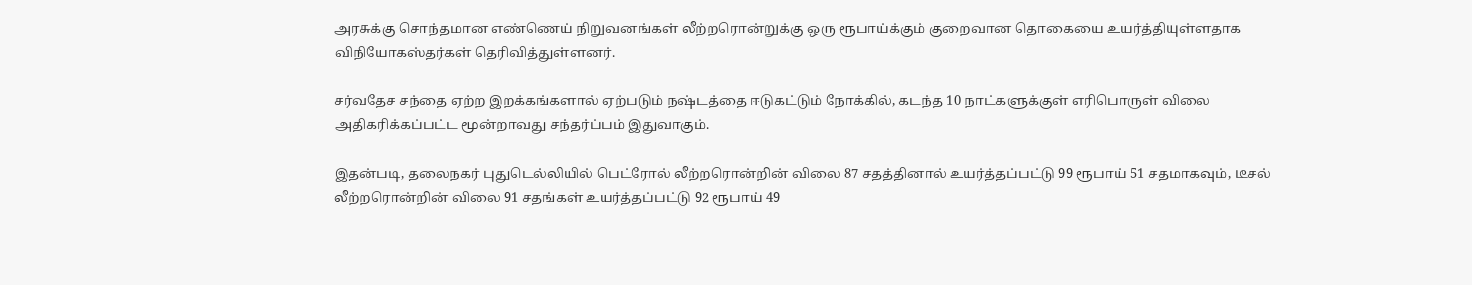அரசுக்கு சொந்தமான எண்ணெய் நிறுவனங்கள் லீற்றரொன்றுக்கு ஒரு ரூபாய்க்கும் குறைவான தொகையை உயர்த்தியுள்ளதாக விநியோகஸ்தர்கள் தெரிவித்துள்ளனர்.

சர்வதேச சந்தை ஏற்ற இறக்கங்களால் ஏற்படும் நஷ்டத்தை ஈடுகட்டும் நோக்கில், கடந்த 10 நாட்களுக்குள் எரிபொருள் விலை அதிகரிக்கப்பட்ட மூன்றாவது சந்தர்ப்பம் இதுவாகும்.

இதன்படி, தலைநகர் புதுடெல்லியில் பெட்ரோல் லீற்றரொன்றின் விலை 87 சதத்தினால் உயர்த்தப்பட்டு 99 ரூபாய் 51 சதமாகவும், டீசல் லீற்றரொன்றின் விலை 91 சதங்கள் உயர்த்தப்பட்டு 92 ரூபாய் 49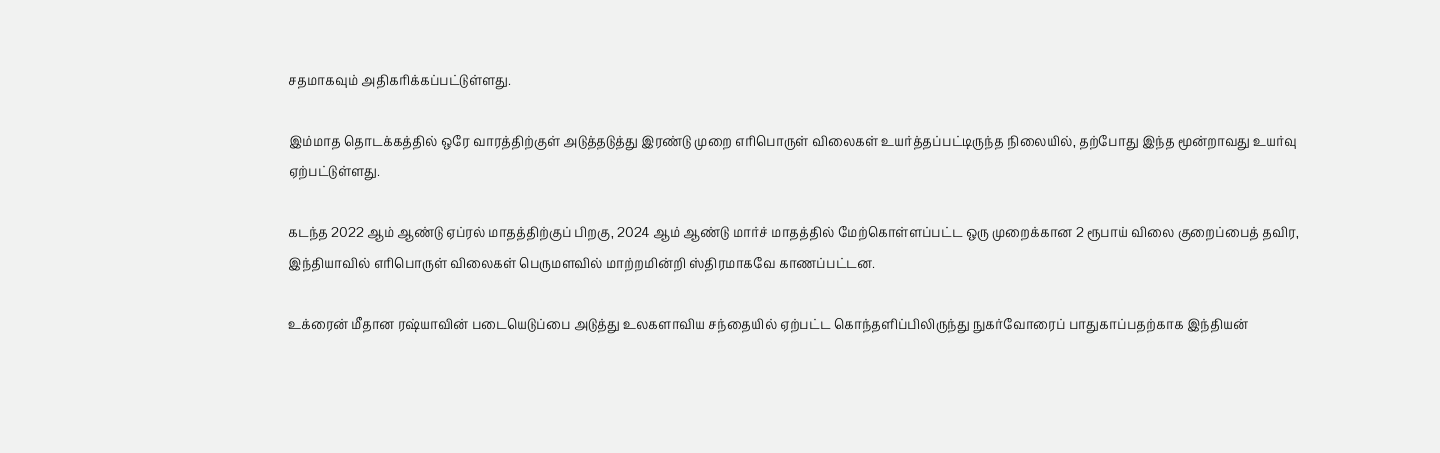சதமாகவும் அதிகரிக்கப்பட்டுள்ளது.

இம்மாத தொடக்கத்தில் ஒரே வாரத்திற்குள் அடுத்தடுத்து இரண்டு முறை எரிபொருள் விலைகள் உயர்த்தப்பட்டிருந்த நிலையில், தற்போது இந்த மூன்றாவது உயர்வு ஏற்பட்டுள்ளது.

கடந்த 2022 ஆம் ஆண்டு ஏப்ரல் மாதத்திற்குப் பிறகு, 2024 ஆம் ஆண்டு மார்ச் மாதத்தில் மேற்கொள்ளப்பட்ட ஒரு முறைக்கான 2 ரூபாய் விலை குறைப்பைத் தவிர, இந்தியாவில் எரிபொருள் விலைகள் பெருமளவில் மாற்றமின்றி ஸ்திரமாகவே காணப்பட்டன.

உக்ரைன் மீதான ரஷ்யாவின் படையெடுப்பை அடுத்து உலகளாவிய சந்தையில் ஏற்பட்ட கொந்தளிப்பிலிருந்து நுகர்வோரைப் பாதுகாப்பதற்காக இந்தியன்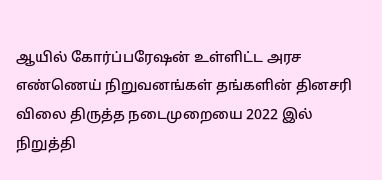ஆயில் கோர்ப்பரேஷன் உள்ளிட்ட அரச எண்ணெய் நிறுவனங்கள் தங்களின் தினசரி விலை திருத்த நடைமுறையை 2022 இல் நிறுத்தி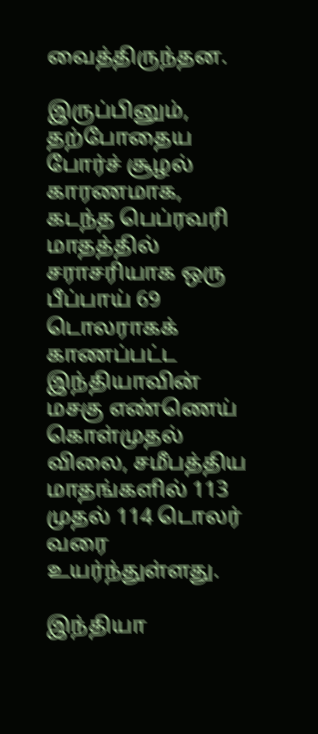வைத்திருந்தன.

இருப்பினும், தற்போதைய போர்ச் சூழல் காரணமாக, கடந்த பெப்ரவரி மாதத்தில் சராசரியாக ஒரு பீப்பாய் 69 டொலராகக் காணப்பட்ட இந்தியாவின் மசகு எண்ணெய் கொள்முதல் விலை, சமீபத்திய மாதங்களில் 113 முதல் 114 டொலர் வரை உயர்ந்துள்ளது.

இந்தியா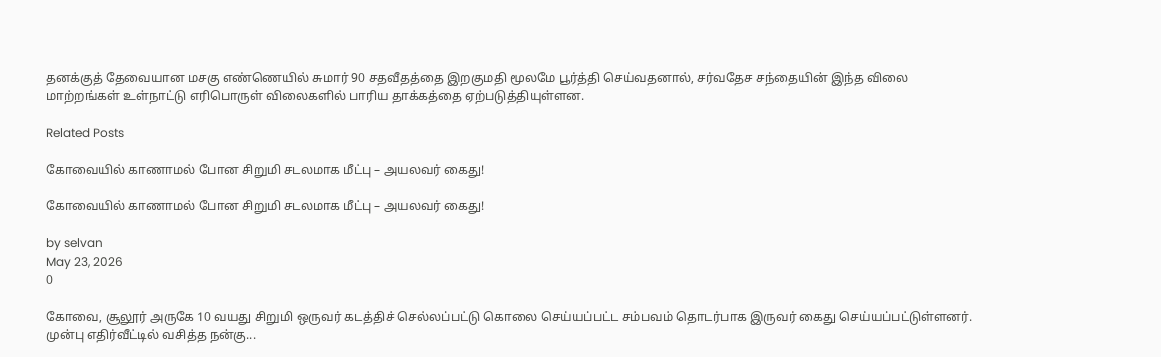தனக்குத் தேவையான மசகு எண்ணெயில் சுமார் 90 சதவீதத்தை இறகுமதி மூலமே பூர்த்தி செய்வதனால், சர்வதேச சந்தையின் இந்த விலை மாற்றங்கள் உள்நாட்டு எரிபொருள் விலைகளில் பாரிய தாக்கத்தை ஏற்படுத்தியுள்ளன.

Related Posts

கோவையில் காணாமல் போன சிறுமி சடலமாக மீட்பு – அயலவர் கைது!

கோவையில் காணாமல் போன சிறுமி சடலமாக மீட்பு – அயலவர் கைது!

by selvan
May 23, 2026
0

கோவை, சூலூர் அருகே 10 வயது சிறுமி ஒருவர் கடத்திச் செல்லப்பட்டு கொலை செய்யப்பட்ட சம்பவம் தொடர்பாக இருவர் கைது செய்யப்பட்டுள்ளனர். முன்பு எதிர்வீட்டில் வசித்த நன்கு...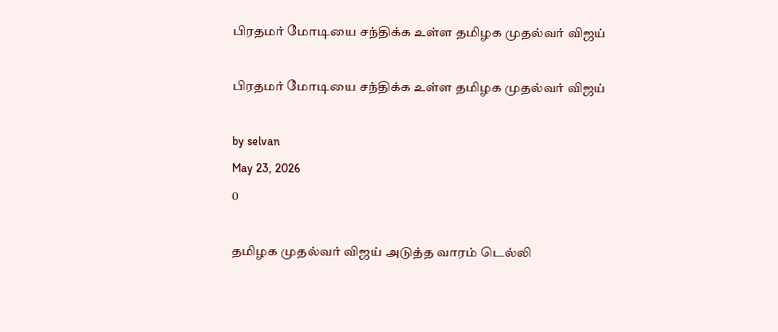பிரதமர் மோடியை சந்திக்க உள்ள தமிழக முதல்வர் விஜய்

பிரதமர் மோடியை சந்திக்க உள்ள தமிழக முதல்வர் விஜய்

by selvan
May 23, 2026
0

தமிழக முதல்வர் விஜய் அடுத்த வாரம் டெல்லி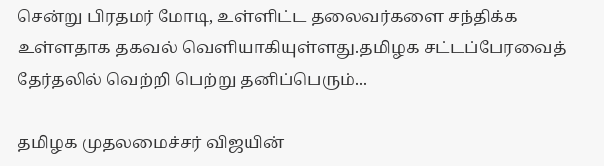சென்று பிரதமர் மோடி, உள்ளிட்ட தலைவர்களை சந்திக்க உள்ளதாக தகவல் வெளியாகியுள்ளது.தமிழக சட்டப்பேரவைத் தேர்தலில் வெற்றி பெற்று தனிப்பெரும்...

தமிழக முதலமைச்சர் விஜயின்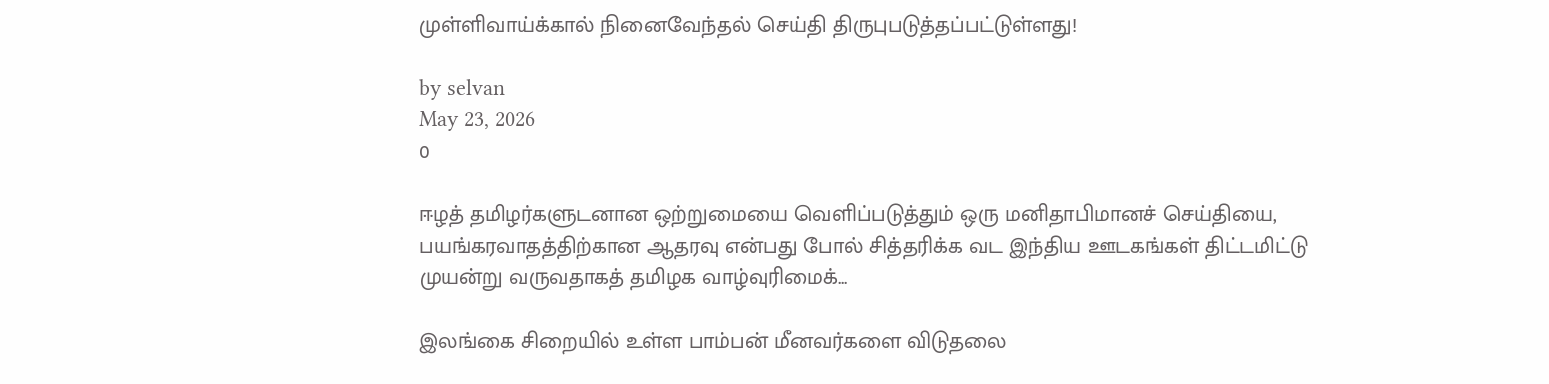முள்ளிவாய்க்கால் நினைவேந்தல் செய்தி திருபுபடுத்தப்பட்டுள்ளது!

by selvan
May 23, 2026
0

ஈழத் தமிழர்களுடனான ஒற்றுமையை வெளிப்படுத்தும் ஒரு மனிதாபிமானச் செய்தியை, பயங்கரவாதத்திற்கான ஆதரவு என்பது போல் சித்தரிக்க வட இந்திய ஊடகங்கள் திட்டமிட்டு முயன்று வருவதாகத் தமிழக வாழ்வுரிமைக்...

இலங்கை சிறையில் உள்ள பாம்பன் மீனவர்களை விடுதலை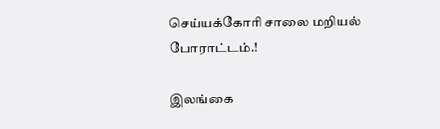செய்யக்கோரி சாலை மறியல் போராட்டம்.!

இலங்கை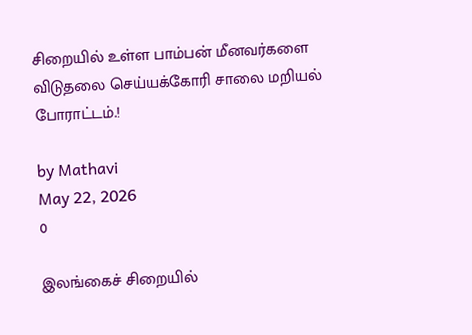சிறையில் உள்ள பாம்பன் மீனவர்களை விடுதலை செய்யக்கோரி சாலை மறியல் போராட்டம்.!

by Mathavi
May 22, 2026
0

இலங்கைச் சிறையில்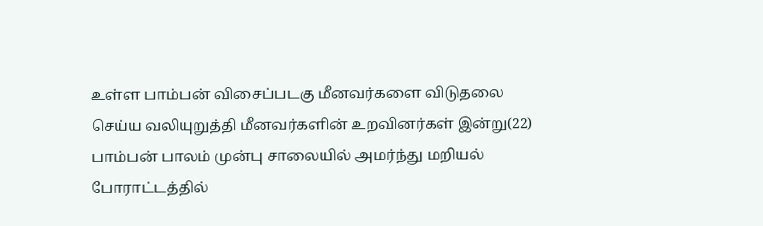உள்ள பாம்பன் விசைப்படகு மீனவர்களை விடுதலை செய்ய வலியுறுத்தி மீனவர்களின் உறவினர்கள் இன்று(22) பாம்பன் பாலம் முன்பு சாலையில் அமர்ந்து மறியல் போராட்டத்தில்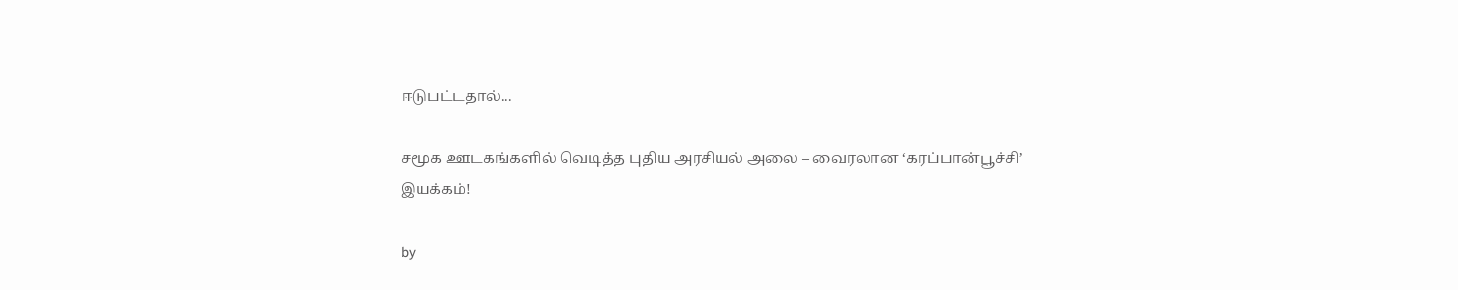ஈடுபட்டதால்...

சமூக ஊடகங்களில் வெடித்த புதிய அரசியல் அலை – வைரலான ‘கரப்பான்பூச்சி’ இயக்கம்!

by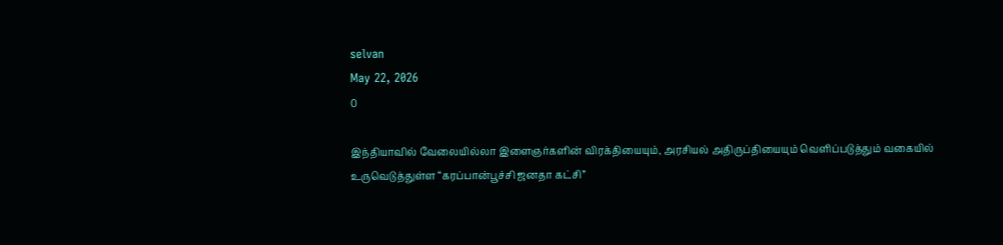selvan
May 22, 2026
0

இந்தியாவில் வேலையில்லா இளைஞர்களின் விரக்தியையும், அரசியல் அதிருப்தியையும் வெளிப்படுத்தும் வகையில் உருவெடுத்துள்ள “கரப்பான்பூச்சி ஜனதா கட்சி”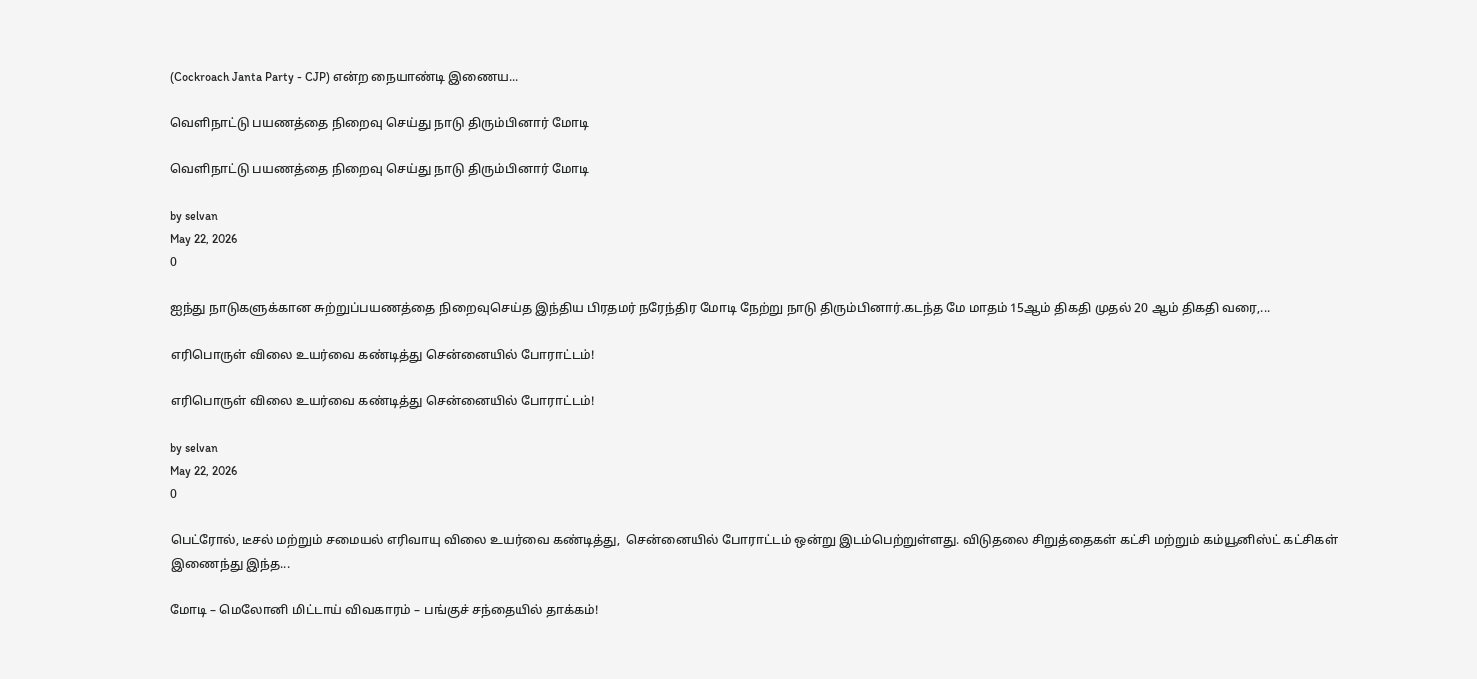(Cockroach Janta Party - CJP) என்ற நையாண்டி இணைய...

வெளிநாட்டு பயணத்தை நிறைவு செய்து நாடு திரும்பினார் மோடி

வெளிநாட்டு பயணத்தை நிறைவு செய்து நாடு திரும்பினார் மோடி

by selvan
May 22, 2026
0

ஐந்து நாடுகளுக்கான சுற்றுப்பயணத்தை நிறைவுசெய்த இந்திய பிரதமர் நரேந்திர மோடி நேற்று நாடு திரும்பினார்.கடந்த மே மாதம் 15ஆம் திகதி முதல் 20 ஆம் திகதி வரை,...

எரிபொருள் விலை உயர்வை கண்டித்து சென்னையில் போராட்டம்!

எரிபொருள் விலை உயர்வை கண்டித்து சென்னையில் போராட்டம்!

by selvan
May 22, 2026
0

பெட்ரோல், டீசல் மற்றும் சமையல் எரிவாயு விலை உயர்வை கண்டித்து,  சென்னையில் போராட்டம் ஒன்று இடம்பெற்றுள்ளது. விடுதலை சிறுத்தைகள் கட்சி மற்றும் கம்யூனிஸ்ட் கட்சிகள் இணைந்து இந்த...

மோடி – மெலோனி மிட்டாய் விவகாரம் – பங்குச் சந்தையில் தாக்கம்!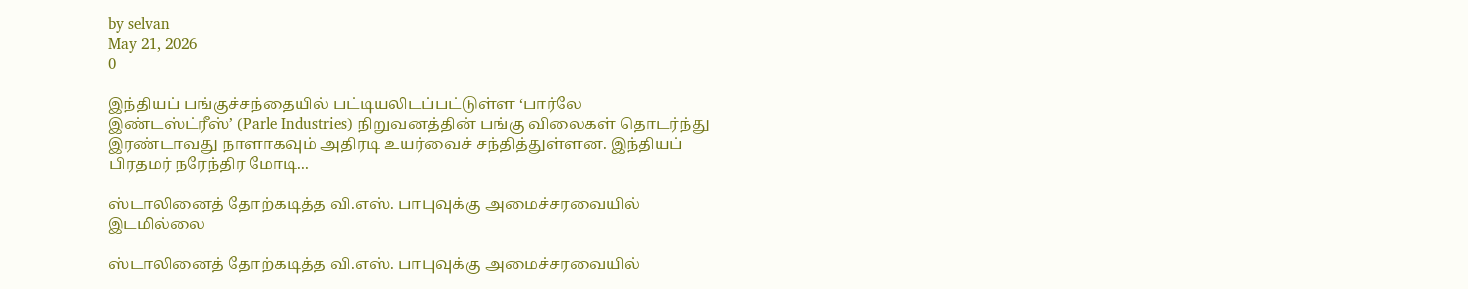by selvan
May 21, 2026
0

இந்தியப் பங்குச்சந்தையில் பட்டியலிடப்பட்டுள்ள ‘பார்லே இண்டஸ்ட்ரீஸ்’ (Parle Industries) நிறுவனத்தின் பங்கு விலைகள் தொடர்ந்து இரண்டாவது நாளாகவும் அதிரடி உயர்வைச் சந்தித்துள்ளன. இந்தியப் பிரதமர் நரேந்திர மோடி...

ஸ்டாலினைத் தோற்கடித்த வி.எஸ். பாபுவுக்கு அமைச்சரவையில் இடமில்லை

ஸ்டாலினைத் தோற்கடித்த வி.எஸ். பாபுவுக்கு அமைச்சரவையில்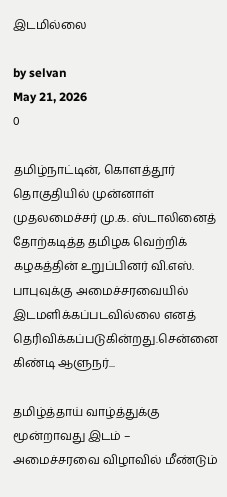இடமில்லை

by selvan
May 21, 2026
0

தமிழ்நாட்டின், கொளத்தூர் தொகுதியில் முன்னாள் முதலமைச்சர் மு.க. ஸ்டாலினைத் தோற்கடித்த தமிழக வெற்றிக் கழகத்தின் உறுப்பினர் வி.எஸ். பாபுவுக்கு அமைச்சரவையில் இடமளிக்கப்படவில்லை எனத் தெரிவிக்கப்படுகின்றது.சென்னை கிண்டி ஆளுநர்...

தமிழ்த்தாய் வாழ்த்துக்கு மூன்றாவது இடம் – அமைச்சரவை விழாவில் மீண்டும்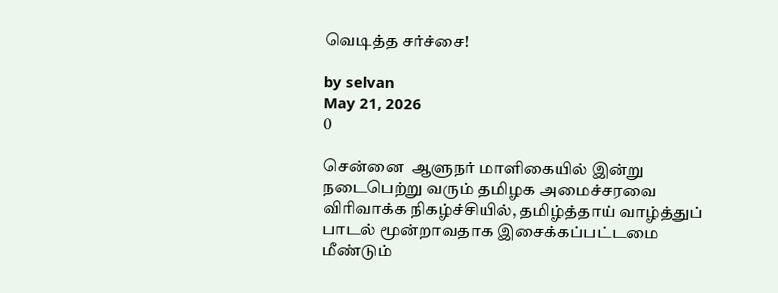வெடித்த சர்ச்சை!

by selvan
May 21, 2026
0

சென்னை  ஆளுநர் மாளிகையில் இன்று நடைபெற்று வரும் தமிழக அமைச்சரவை விரிவாக்க நிகழ்ச்சியில், தமிழ்த்தாய் வாழ்த்துப் பாடல் மூன்றாவதாக இசைக்கப்பட்டமை மீண்டும்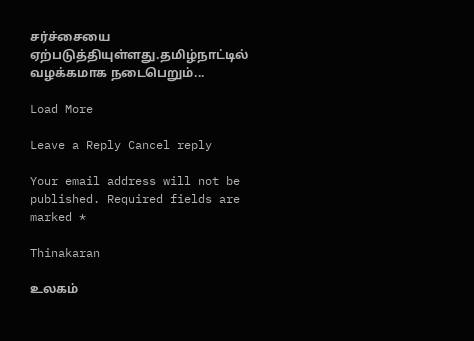சர்ச்சையை ஏற்படுத்தியுள்ளது.தமிழ்நாட்டில் வழக்கமாக நடைபெறும்...

Load More

Leave a Reply Cancel reply

Your email address will not be published. Required fields are marked *

Thinakaran

உலகம்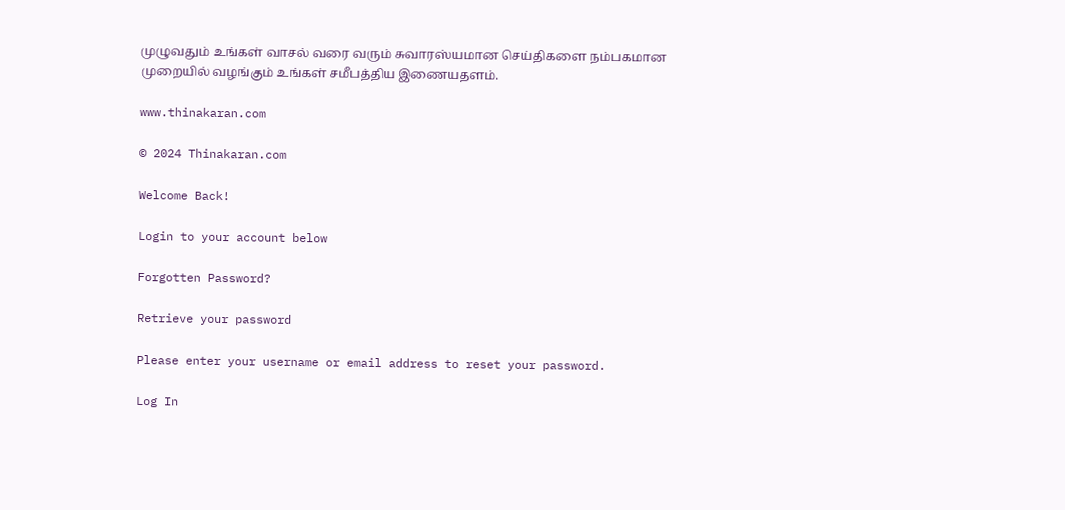முழுவதும் உங்கள் வாசல் வரை வரும் சுவாரஸ்யமான செய்திகளை நம்பகமான முறையில் வழங்கும் உங்கள் சமீபத்திய இணையதளம்.

www.thinakaran.com

© 2024 Thinakaran.com

Welcome Back!

Login to your account below

Forgotten Password?

Retrieve your password

Please enter your username or email address to reset your password.

Log In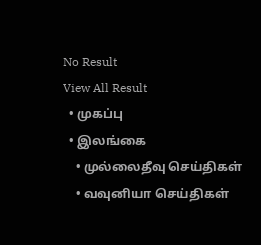No Result
View All Result
  • முகப்பு
  • இலங்கை
    • முல்லைதீவு செய்திகள்
    • வவுனியா செய்திகள்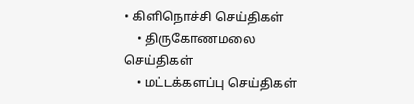• கிளிநொச்சி செய்திகள்
    • திருகோணமலை செய்திகள்
    • மட்டக்களப்பு செய்திகள்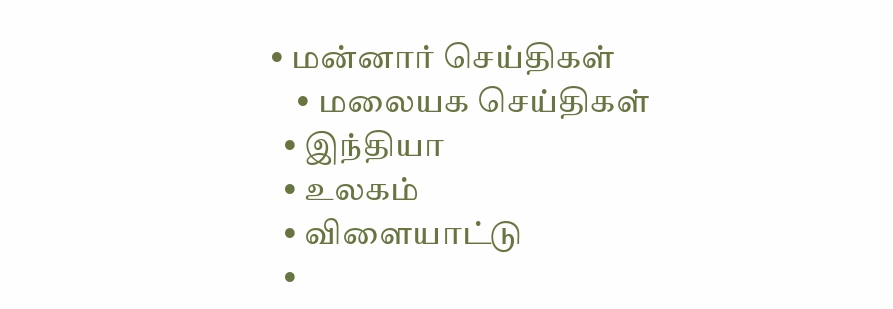• மன்னார் செய்திகள்
    • மலையக செய்திகள்
  • இந்தியா
  • உலகம்
  • விளையாட்டு
  •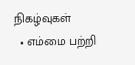நிகழ்வுகள்
  • எம்மை பற்றி